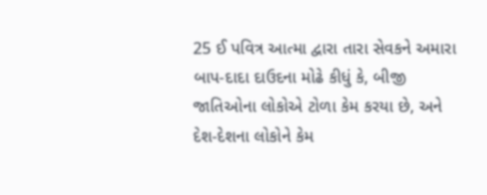25 ઈ પવિત્ર આત્મા દ્વારા તારા સેવકને અમારા બાપ-દાદા દાઉદના મોઢે કીધું કે, બીજી જાતિઓના લોકોએ ટોળા કેમ કરયા છે, અને દેશ-દેશના લોકોને કેમ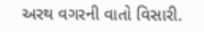અરથ વગરની વાતો વિસારી.